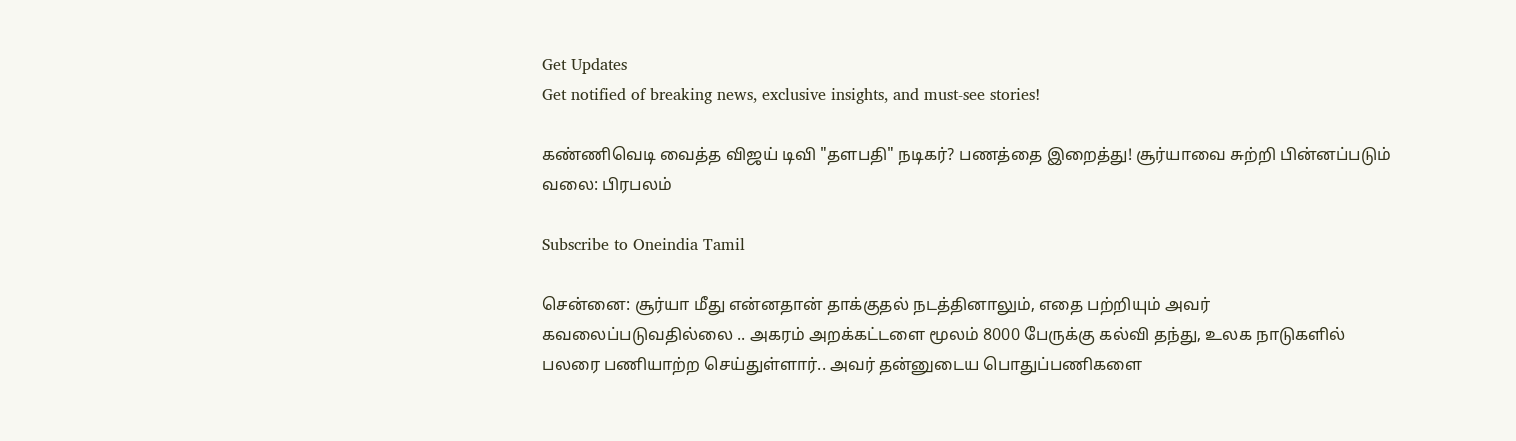Get Updates
Get notified of breaking news, exclusive insights, and must-see stories!

கண்ணிவெடி வைத்த விஜய் டிவி "தளபதி" நடிகர்? பணத்தை இறைத்து! சூர்யாவை சுற்றி பின்னப்படும் வலை: பிரபலம்

Subscribe to Oneindia Tamil

சென்னை: சூர்யா மீது என்னதான் தாக்குதல் நடத்தினாலும், எதை பற்றியும் அவர் கவலைப்படுவதில்லை .. அகரம் அறக்கட்டளை மூலம் 8000 பேருக்கு கல்வி தந்து, உலக நாடுகளில் பலரை பணியாற்ற செய்துள்ளார்.. அவர் தன்னுடைய பொதுப்பணிகளை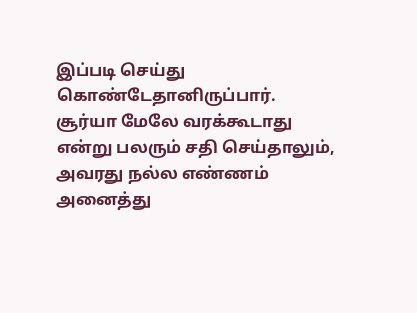இப்படி செய்து கொண்டேதானிருப்பார். சூர்யா மேலே வரக்கூடாது என்று பலரும் சதி செய்தாலும், அவரது நல்ல எண்ணம் அனைத்து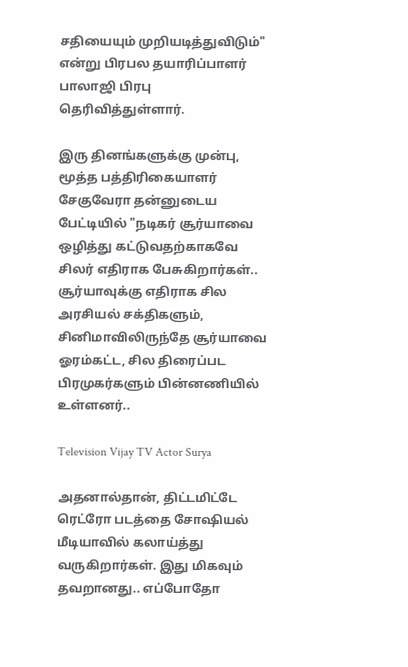சதியையும் முறியடித்துவிடும்" என்று பிரபல தயாரிப்பாளர் பாலாஜி பிரபு தெரிவித்துள்ளார்.

இரு தினங்களுக்கு முன்பு, மூத்த பத்திரிகையாளர் சேகுவேரா தன்னுடைய பேட்டியில் "நடிகர் சூர்யாவை ஒழித்து கட்டுவதற்காகவே சிலர் எதிராக பேசுகிறார்கள்.. சூர்யாவுக்கு எதிராக சில அரசியல் சக்திகளும், சினிமாவிலிருந்தே சூர்யாவை ஓரம்கட்ட, சில திரைப்பட பிரமுகர்களும் பின்னணியில் உள்ளனர்..

Television Vijay TV Actor Surya

அதனால்தான், திட்டமிட்டே ரெட்ரோ படத்தை சோஷியல் மீடியாவில் கலாய்த்து வருகிறார்கள். இது மிகவும் தவறானது.. எப்போதோ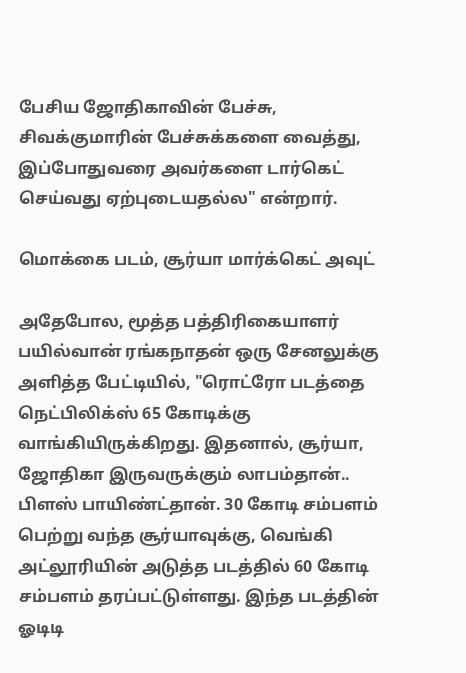பேசிய ஜோதிகாவின் பேச்சு, சிவக்குமாரின் பேச்சுக்களை வைத்து, இப்போதுவரை அவர்களை டார்கெட் செய்வது ஏற்புடையதல்ல" என்றார்.

மொக்கை படம், சூர்யா மார்க்கெட் அவுட்

அதேபோல, மூத்த பத்திரிகையாளர் பயில்வான் ரங்கநாதன் ஒரு சேனலுக்கு அளித்த பேட்டியில், "ரொட்ரோ படத்தை நெட்பிலிக்ஸ் 65 கோடிக்கு வாங்கியிருக்கிறது. இதனால், சூர்யா, ஜோதிகா இருவருக்கும் லாபம்தான்.. பிளஸ் பாயிண்ட்தான். 30 கோடி சம்பளம் பெற்று வந்த சூர்யாவுக்கு, வெங்கி அட்லூரியின் அடுத்த படத்தில் 60 கோடி சம்பளம் தரப்பட்டுள்ளது. இந்த படத்தின் ஓடிடி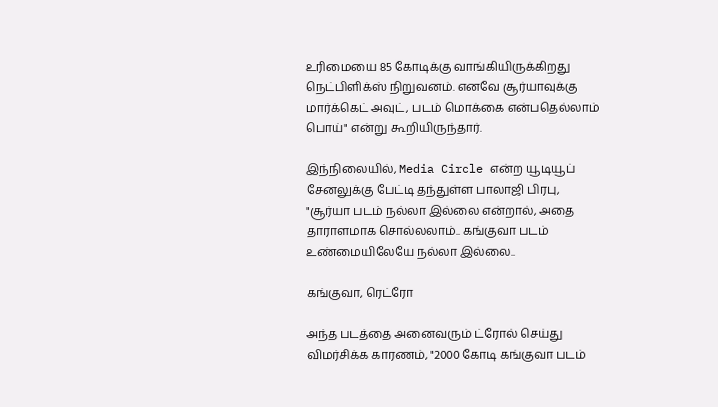உரிமையை 85 கோடிக்கு வாங்கியிருக்கிறது நெட்பிளிக்ஸ் நிறுவனம். எனவே சூர்யாவுக்கு மார்க்கெட் அவுட், படம் மொக்கை என்பதெல்லாம் பொய்" என்று கூறியிருந்தார்.

இந்நிலையில், Media Circle என்ற யூடியூப் சேனலுக்கு பேட்டி தந்துள்ள பாலாஜி பிரபு, "சூர்யா படம் நல்லா இல்லை என்றால், அதை தாராளமாக சொல்லலாம்.. கங்குவா படம் உண்மையிலேயே நல்லா இல்லை..

கங்குவா, ரெட்ரோ

அந்த படத்தை அனைவரும் ட்ரோல் செய்து விமர்சிக்க காரணம், "2000 கோடி கங்குவா படம்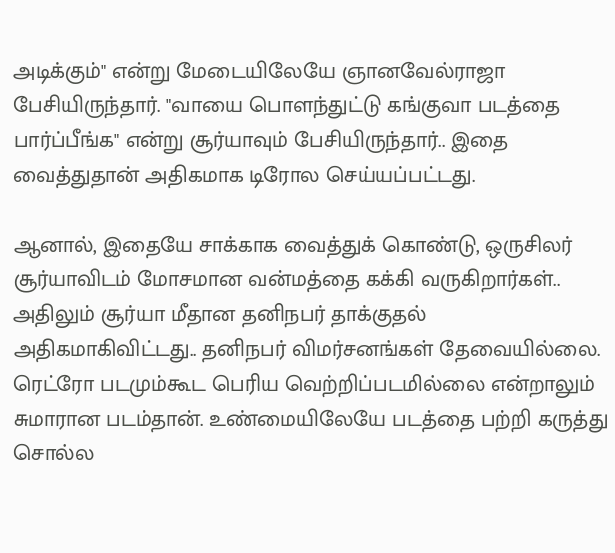அடிக்கும்" என்று மேடையிலேயே ஞானவேல்ராஜா பேசியிருந்தார். "வாயை பொளந்துட்டு கங்குவா படத்தை பார்ப்பீங்க" என்று சூர்யாவும் பேசியிருந்தார்.. இதை வைத்துதான் அதிகமாக டிரோல செய்யப்பட்டது.

ஆனால், இதையே சாக்காக வைத்துக் கொண்டு, ஒருசிலர் சூர்யாவிடம் மோசமான வன்மத்தை கக்கி வருகிறார்கள்.. அதிலும் சூர்யா மீதான தனிநபர் தாக்குதல் அதிகமாகிவிட்டது.. தனிநபர் விமர்சனங்கள் தேவையில்லை. ரெட்ரோ படமும்கூட பெரிய வெற்றிப்படமில்லை என்றாலும் சுமாரான படம்தான். உண்மையிலேயே படத்தை பற்றி கருத்து சொல்ல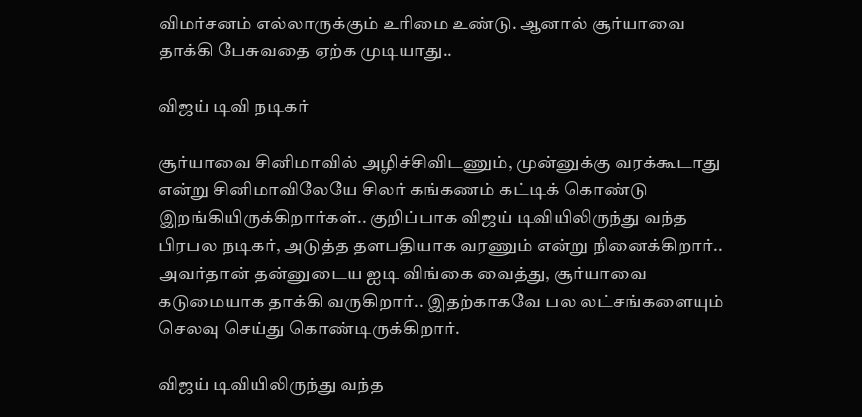விமர்சனம் எல்லாருக்கும் உரிமை உண்டு. ஆனால் சூர்யாவை தாக்கி பேசுவதை ஏற்க முடியாது..

விஜய் டிவி நடிகர்

சூர்யாவை சினிமாவில் அழிச்சிவிடணும், முன்னுக்கு வரக்கூடாது என்று சினிமாவிலேயே சிலர் கங்கணம் கட்டிக் கொண்டு இறங்கியிருக்கிறார்கள்.. குறிப்பாக விஜய் டிவியிலிருந்து வந்த பிரபல நடிகர், அடுத்த தளபதியாக வரணும் என்று நினைக்கிறார்.. அவர்தான் தன்னுடைய ஐடி விங்கை வைத்து, சூர்யாவை கடுமையாக தாக்கி வருகிறார்.. இதற்காகவே பல லட்சங்களையும் செலவு செய்து கொண்டிருக்கிறார்.

விஜய் டிவியிலிருந்து வந்த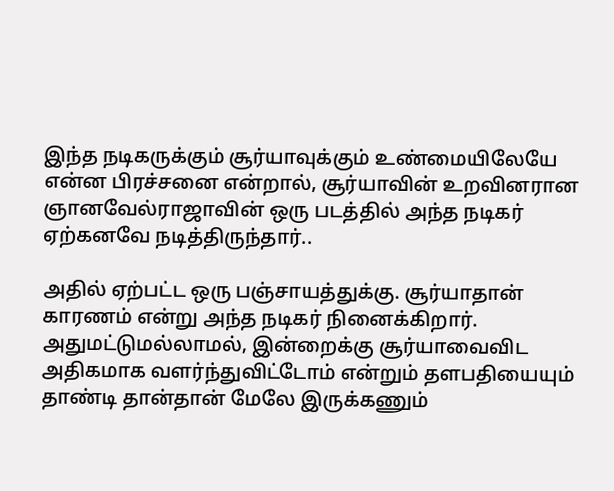இந்த நடிகருக்கும் சூர்யாவுக்கும் உண்மையிலேயே என்ன பிரச்சனை என்றால், சூர்யாவின் உறவினரான ஞானவேல்ராஜாவின் ஒரு படத்தில் அந்த நடிகர் ஏற்கனவே நடித்திருந்தார்..

அதில் ஏற்பட்ட ஒரு பஞ்சாயத்துக்கு. சூர்யாதான் காரணம் என்று அந்த நடிகர் நினைக்கிறார். அதுமட்டுமல்லாமல், இன்றைக்கு சூர்யாவைவிட அதிகமாக வளர்ந்துவிட்டோம் என்றும் தளபதியையும் தாண்டி தான்தான் மேலே இருக்கணும்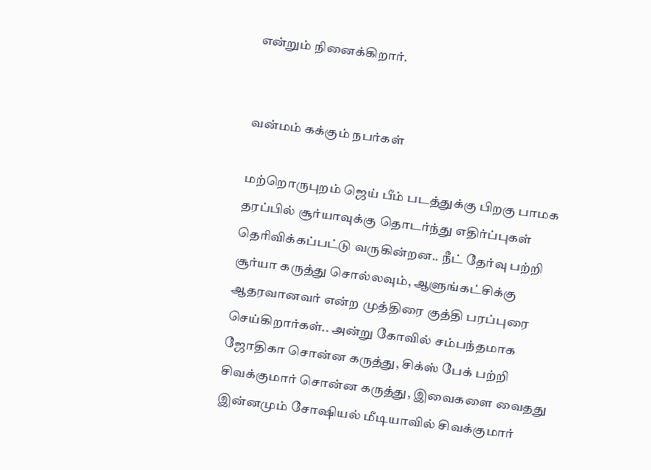என்றும் நினைக்கிறார்.


வன்மம் கக்கும் நபர்கள்

மற்றொருபுறம் ஜெய் பீம் படத்துக்கு பிறகு பாமக தரப்பில் சூர்யாவுக்கு தொடர்ந்து எதிர்ப்புகள் தெரிவிக்கப்பட்டு வருகின்றன.. நீட் தேர்வு பற்றி சூர்யா கருத்து சொல்லவும், ஆளுங்கட்சிக்கு ஆதரவானவர் என்ற முத்திரை குத்தி பரப்புரை செய்கிறார்கள்.. அன்று கோவில் சம்பந்தமாக ஜோதிகா சொன்ன கருத்து, சிக்ஸ் பேக் பற்றி சிவக்குமார் சொன்ன கருத்து, இவைகளை வைதது இன்னமும் சோஷியல் மீடியாவில் சிவக்குமார்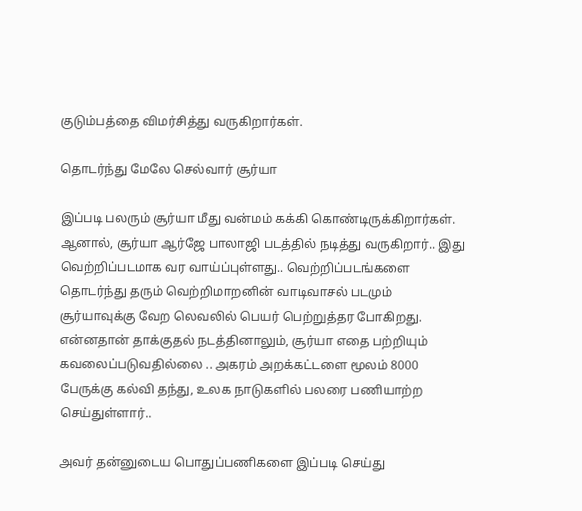குடும்பத்தை விமர்சித்து வருகிறார்கள்.

தொடர்ந்து மேலே செல்வார் சூர்யா

இப்படி பலரும் சூர்யா மீது வன்மம் கக்கி கொண்டிருக்கிறார்கள். ஆனால், சூர்யா ஆர்ஜே பாலாஜி படத்தில் நடித்து வருகிறார்.. இது வெற்றிப்படமாக வர வாய்ப்புள்ளது.. வெற்றிப்படங்களை தொடர்ந்து தரும் வெற்றிமாறனின் வாடிவாசல் படமும் சூர்யாவுக்கு வேற லெவலில் பெயர் பெற்றுத்தர போகிறது. என்னதான் தாக்குதல் நடத்தினாலும், சூர்யா எதை பற்றியும் கவலைப்படுவதில்லை .. அகரம் அறக்கட்டளை மூலம் 8000 பேருக்கு கல்வி தந்து, உலக நாடுகளில் பலரை பணியாற்ற செய்துள்ளார்..

அவர் தன்னுடைய பொதுப்பணிகளை இப்படி செய்து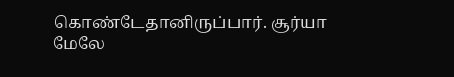கொண்டேதானிருப்பார். சூர்யா மேலே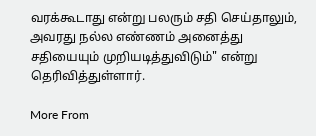வரக்கூடாது என்று பலரும் சதி செய்தாலும், அவரது நல்ல எண்ணம் அனைத்து சதியையும் முறியடித்துவிடும்" என்று தெரிவித்துள்ளார்.

More From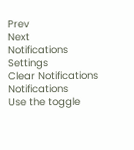Prev
Next
Notifications
Settings
Clear Notifications
Notifications
Use the toggle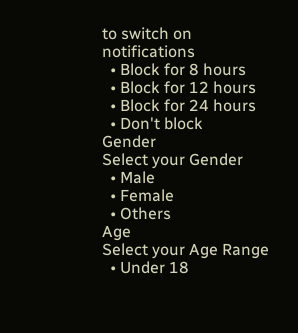to switch on notifications
  • Block for 8 hours
  • Block for 12 hours
  • Block for 24 hours
  • Don't block
Gender
Select your Gender
  • Male
  • Female
  • Others
Age
Select your Age Range
  • Under 18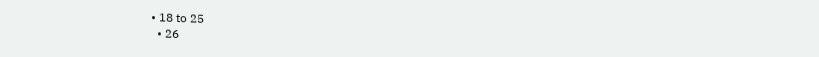• 18 to 25
  • 26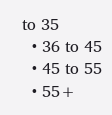to 35
  • 36 to 45
  • 45 to 55
  • 55+